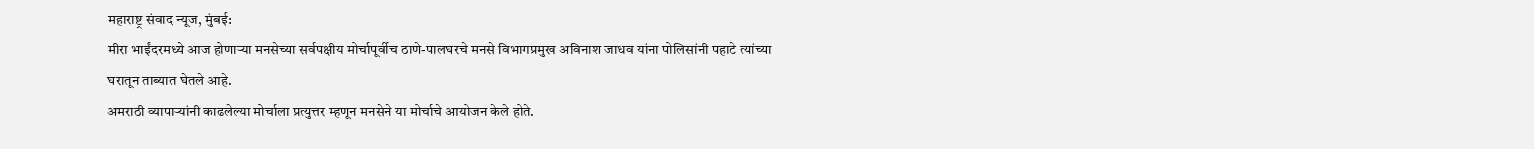महाराष्ट्र संवाद न्यूज, मुंबई:
मीरा भाईंदरमध्ये आज होणाऱ्या मनसेच्या सर्वपक्षीय मोर्चापूर्वीच ठाणे-पालघरचे मनसे विभागप्रमुख अविनाश जाधव यांना पोलिसांनी पहाटे त्यांच्या घरातून ताब्यात घेतले आहे.
अमराठी व्यापाऱ्यांनी काढलेल्या मोर्चाला प्रत्युत्तर म्हणून मनसेने या मोर्चाचे आयोजन केले होते.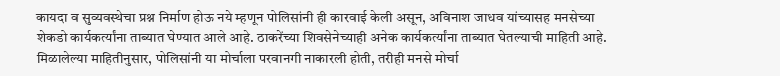कायदा व सुव्यवस्थेचा प्रश्न निर्माण होऊ नये म्हणून पोलिसांनी ही कारवाई केली असून, अविनाश जाधव यांच्यासह मनसेच्या शेकडो कार्यकर्त्यांना ताब्यात घेण्यात आले आहे. ठाकरेंच्या शिवसेनेच्याही अनेक कार्यकर्त्यांना ताब्यात घेतल्याची माहिती आहे.
मिळालेल्या माहितीनुसार, पोलिसांनी या मोर्चाला परवानगी नाकारली होती, तरीही मनसे मोर्चा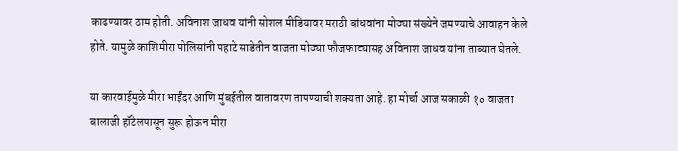काढण्यावर ठाम होती. अविनाश जाधव यांनी सोशल मीडियावर मराठी बांधवांना मोठ्या संख्येने जमण्याचे आवाहन केले होते. यामुळे काशिमीरा पोलिसांनी पहाटे साडेतीन वाजता मोठ्या फौजफाट्यासह अविनाश जाधव यांना ताब्यात घेतले.

या कारवाईमुळे मीरा भाईंदर आणि मुंबईतील वातावरण तापण्याची शक्यता आहे. हा मोर्चा आज सकाळी १० वाजता बालाजी हॉटेलपासून सुरू होऊन मीरा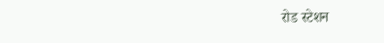रोड स्टेशन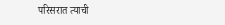परिसरात त्याची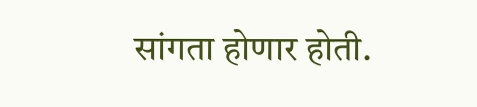सांगता होणार होती.